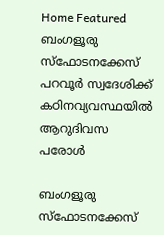Home Featured ബംഗളൂരു സ്ഫോടനക്കേസ് പറവൂര്‍ സ്വദേശിക്ക് കഠിനവ്യവസ്ഥയില്‍ ആറുദിവസ പരോള്‍

ബംഗളൂരു സ്ഫോടനക്കേസ്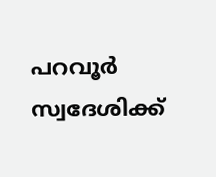പറവൂര്‍ സ്വദേശിക്ക്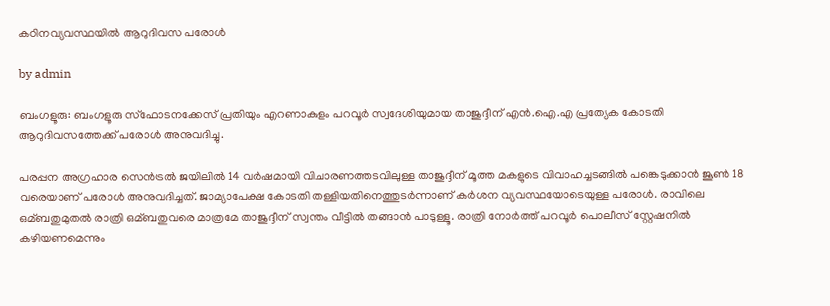കഠിനവ്യവസ്ഥയില്‍ ആറുദിവസ പരോള്‍

by admin

ബംഗളൂരു: ബംഗളൂരു സ്ഫോടനക്കേസ് പ്രതിയും എറണാകുളം പറവൂര്‍ സ്വദേശിയുമായ താജുദ്ദീന് എൻ.ഐ.എ പ്രത്യേക കോടതി ആറുദിവസത്തേക്ക് പരോള്‍ അനുവദിച്ചു.

പരപ്പന അഗ്രഹാര സെൻട്രല്‍ ജയിലില്‍ 14 വര്‍ഷമായി വിചാരണത്തടവിലുള്ള താജുദ്ദീന് മൂത്ത മകളുടെ വിവാഹച്ചടങ്ങില്‍ പങ്കെടുക്കാൻ ജൂണ്‍ 18 വരെയാണ് പരോള്‍ അനുവദിച്ചത്. ജാമ്യാപേക്ഷ കോടതി തള്ളിയതിനെത്തുടര്‍ന്നാണ് കര്‍ശന വ്യവസ്ഥയോടെയുള്ള പരോള്‍. രാവിലെ ഒമ്ബതുമുതല്‍ രാത്രി ഒമ്ബതുവരെ മാത്രമേ താജുദ്ദീന് സ്വന്തം വീട്ടില്‍ തങ്ങാൻ പാടുള്ളൂ. രാത്രി നോര്‍ത്ത് പറവൂര്‍ പൊലീസ് സ്റ്റേഷനില്‍ കഴിയണമെന്നും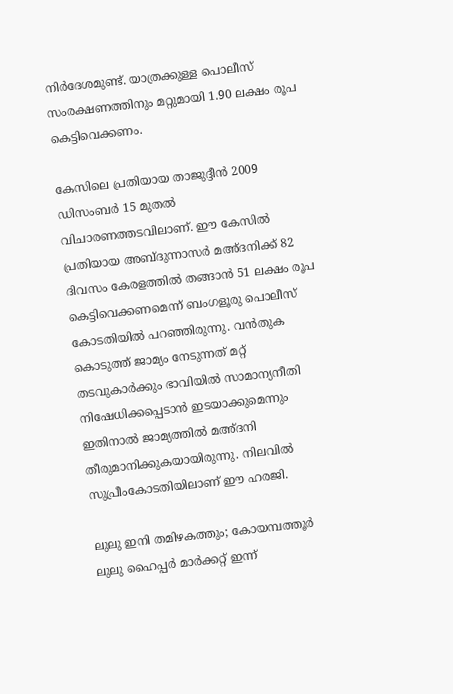നിര്‍ദേശമുണ്ട്. യാത്രക്കുള്ള പൊലീസ് സംരക്ഷണത്തിനും മറ്റുമായി 1.90 ലക്ഷം രൂപ കെട്ടിവെക്കണം.

കേസിലെ പ്രതിയായ താജുദ്ദീൻ 2009 ഡിസംബര്‍ 15 മുതല്‍ വിചാരണത്തടവിലാണ്. ഈ കേസില്‍ പ്രതിയായ അബ്ദുന്നാസര്‍ മഅ്ദനിക്ക് 82 ദിവസം കേരളത്തില്‍ തങ്ങാൻ 51 ലക്ഷം രൂപ കെട്ടിവെക്കണമെന്ന് ബംഗളൂരു പൊലീസ് കോടതിയില്‍ പറഞ്ഞിരുന്നു. വൻതുക കൊടുത്ത് ജാമ്യം നേടുന്നത് മറ്റ് തടവുകാര്‍ക്കും ഭാവിയില്‍ സാമാന്യനീതി നിഷേധിക്കപ്പെടാൻ ഇടയാക്കുമെന്നും ഇതിനാല്‍ ജാമ്യത്തില്‍ മഅ്ദനി തീരുമാനിക്കുകയായിരുന്നു. നിലവില്‍ സുപ്രീംകോടതിയിലാണ് ഈ ഹരജി.

ലുലു ഇനി തമിഴകത്തും; കോയമ്പത്തൂർ ലുലു ഹൈപ്പർ മാർക്കറ്റ് ഇന്ന്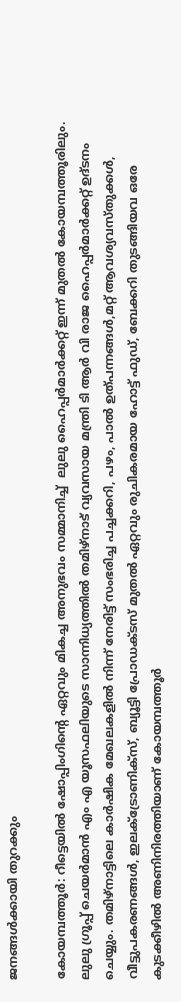ജനങ്ങൾക്കായി തുറക്കും

കോയമ്പത്തൂർ: റീട്ടെയിൽ ഷോപ്പിംഗിന്റെ ഏറ്റവും മികച്ച അനുഭവം സമ്മാനിച്ച്  ലുലു ഹൈപ്പർമാർക്കറ്റ് ഇന്ന് മുതൽ കോയമ്പത്തൂരിലും. ലുലു ഗ്രൂപ്പ്‌ ചെയർമാൻ എം എ യൂസഫലിയുടെ സാന്നിധ്യത്തിൽ തമിഴ്നാട് വ്യവസായ മന്ത്രി ടി ആർ വി രാജ ഹൈപ്പർമാർക്കറ്റ് ഉദ്ടനം ചെയ്യും. തമിഴ്നാട്ടിലെ കാർഷിക മേഖലകളിൽ നിന്ന് നേരിട്ട് സംഭരിച്ച പച്ചക്കറി, പഴം, പാൽ ഉത്പന്നങ്ങൾ,മറ്റ്‌ ആവശ്യവസ്തുക്കൾ, വീട്ടുപകരണങ്ങൾ, ഇലക്ട്രോണിക്സ്, ബ്യൂട്ടി പ്രോഡക്ടസ് മുതൽ ഏറ്റവും രുചികരമായ ഹോട്ട് ഫുഡ്‌, ബേക്കറി തുടങ്ങിയവ ഒരേ കുടക്കീഴിൽ അണിനിരത്തിയാണ് കോയമ്പത്തൂർ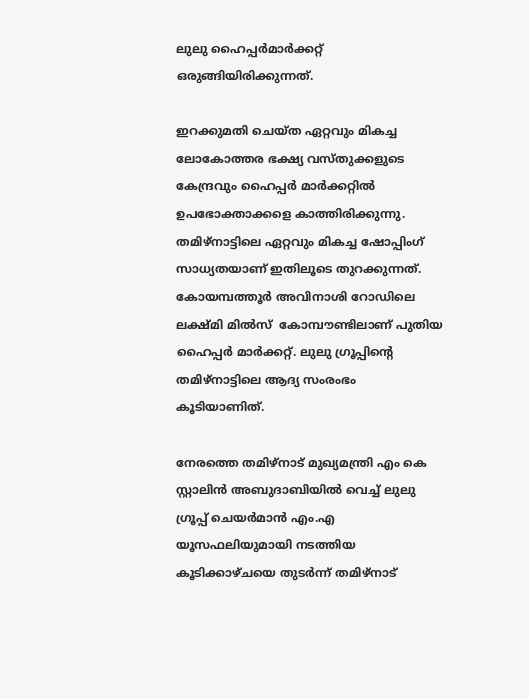ലുലു ഹൈപ്പർമാർക്കറ്റ് ഒരുങ്ങിയിരിക്കുന്നത്.

ഇറക്കുമതി ചെയ്ത ഏറ്റവും മികച്ച ലോകോത്തര ഭക്ഷ്യ വസ്തുക്കളുടെ കേന്ദ്രവും ഹൈപ്പർ മാർക്കറ്റിൽ ഉപഭോക്താക്കളെ കാത്തിരിക്കുന്നു. തമിഴ്നാട്ടിലെ ഏറ്റവും മികച്ച ഷോപ്പിംഗ് സാധ്യതയാണ് ഇതിലൂടെ തുറക്കുന്നത്. കോയമ്പത്തൂർ അവിനാശി റോഡിലെ ലക്ഷ്മി മിൽസ്  കോമ്പൗണ്ടിലാണ് പുതിയ ഹൈപ്പർ മാർക്കറ്റ്. ലുലു ഗ്രൂപ്പിന്റെ തമിഴ്നാട്ടിലെ ആദ്യ സംരംഭം കൂടിയാണിത്.

നേരത്തെ തമിഴ്നാട് മുഖ്യമന്ത്രി എം കെ സ്റ്റാലിൻ അബുദാബിയിൽ വെച്ച് ലുലു ഗ്രൂപ്പ് ചെയർമാൻ എം.എ യൂസഫലിയുമായി നടത്തിയ കൂടിക്കാഴ്ചയെ തുടർന്ന് തമിഴ്നാട്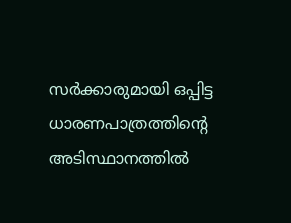സർക്കാരുമായി ഒപ്പിട്ട ധാരണപാത്രത്തിന്റെ അടിസ്ഥാനത്തിൽ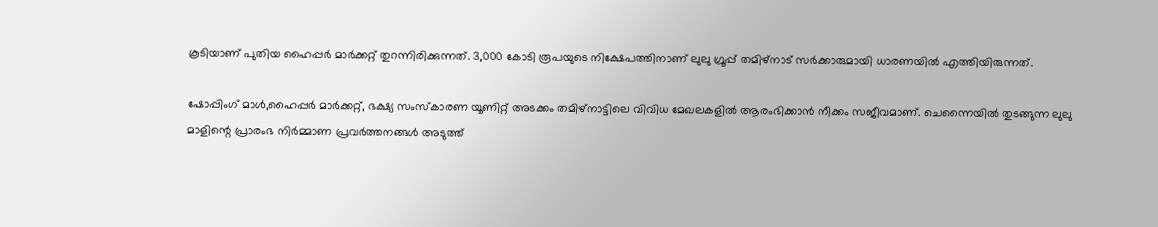കൂടിയാണ്‌ പുതിയ ഹൈപ്പർ മാർക്കറ്റ് തുറന്നിരിക്കുന്നത്. 3,000 കോടി രൂപയുടെ നിക്ഷേപത്തിനാണ് ലുലു ഗ്രൂപ്പ്‌ തമിഴ്നാട് സർക്കാരുമായി ധാരണയിൽ എത്തിയിരുന്നത്.

ഷോപ്പിംഗ് മാൾ,ഹൈപ്പർ മാർക്കറ്റ്, ഭക്ഷ്യ സംസ്കാരണ യൂണിറ്റ് അടക്കം തമിഴ്നാട്ടിലെ വിവിധ മേഖലകളിൽ ആരംഭിക്കാൻ നീക്കം സജീവമാണ്. ചെന്നൈയിൽ തുടങ്ങുന്ന ലുലു മാളിന്റെ പ്രാരംഭ നിർമ്മാണ പ്രവർത്തനങ്ങൾ അടുത്ത്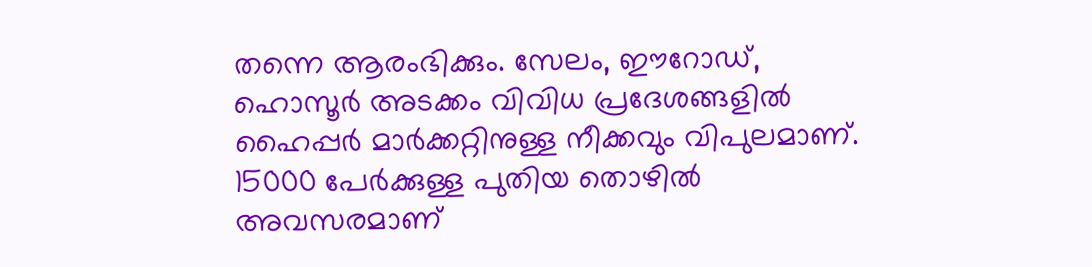തന്നെ ആരംഭിക്കും. സേലം, ഈറോഡ്, ഹൊസൂർ അടക്കം വിവിധ പ്രദേശങ്ങളിൽ ഹൈപ്പർ മാർക്കറ്റിനുള്ള നീക്കവും വിപുലമാണ്. 15000 പേർക്കുള്ള പുതിയ തൊഴിൽ അവസരമാണ്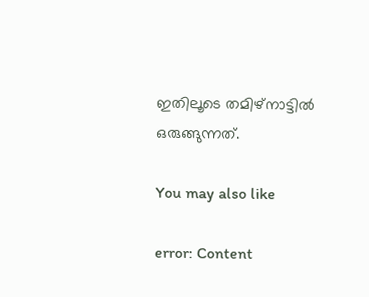ഇതിലൂടെ തമിഴ്നാട്ടിൽ ഒരുങ്ങുന്നത്.

You may also like

error: Content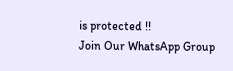is protected !!
Join Our WhatsApp Group